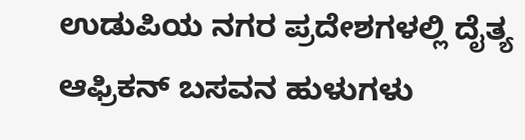ಉಡುಪಿಯ ನಗರ ಪ್ರದೇಶಗಳಲ್ಲಿ ದೈತ್ಯ ಆಫ್ರಿಕನ್ ಬಸವನ ಹುಳುಗಳು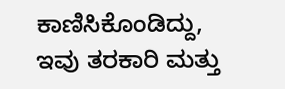ಕಾಣಿಸಿಕೊಂಡಿದ್ದು, ಇವು ತರಕಾರಿ ಮತ್ತು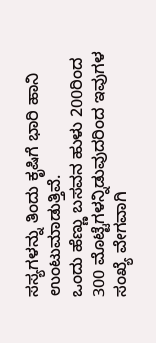ಸಸ್ಯಗಳನ್ನು ತಿಂದು ಕೃಷಿಗೆ ಭಾರಿ ಹಾನಿ ಉಂಟುಮಾಡುತ್ತಿವೆ.
ಒಂದು ಹೆಣ್ಣು ಬಸವನ ಹುಳು 200ರಿಂದ 300 ಮೊಟ್ಟೆಗಳನ್ನಿಡುವುದರಿಂದ ಇವುಗಳ ಸಂಖ್ಯೆ ವೇಗವಾಗಿ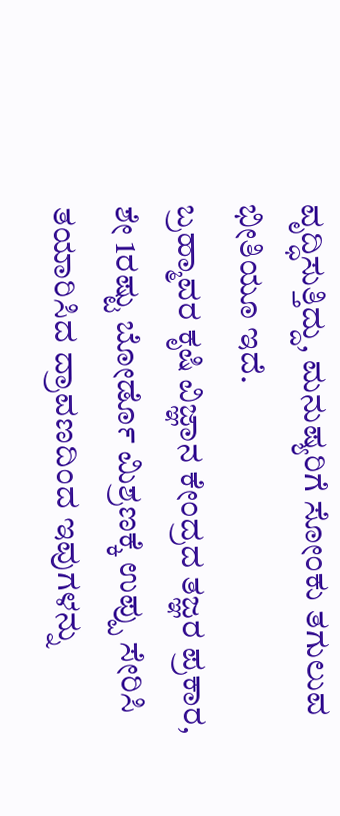ವೃದ್ಧಿಸುತ್ತಿದ್ದು, ಮನುಷ್ಯರಿಗೆ ಸೋಂಕು ತಗುಲುವ ಭೀತಿಯೂ ಇದೆ.
ಬ್ರಹ್ಮಾವರ ಕೃಷಿ ವಿಜ್ಞಾನ ಕೇಂದ್ರದ ತಜ್ಞರ ಪ್ರಕಾರ, ಶೇ 1ರಷ್ಟು ಬೋರ್ಡೊ ಮಿಶ್ರಣಕ್ಕೆ ಉಪ್ಪು ಸೇರಿಸಿ ತಯಾರಿಸಿದ ದ್ರಾವಣದಿಂದ ಇವುಗಳನ್ನು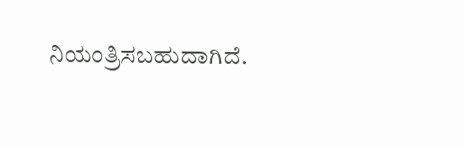ನಿಯಂತ್ರಿಸಬಹುದಾಗಿದೆ.